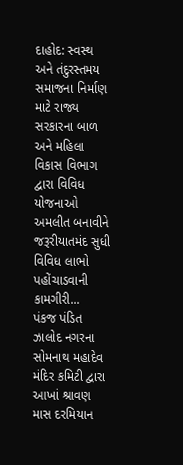દાહોદ: સ્વસ્થ અને તંદુરસ્તમય સમાજના નિર્માણ માટે રાજ્ય સરકારના બાળ અને મહિલા વિકાસ વિભાગ દ્વારા વિવિધ યોજનાઓ અમલીત બનાવીને જરૂરીયાતમંદ સુધી વિવિધ લાભો પહોંચાડવાની કામગીરી...
પંકજ પંડિત ઝાલોદ નગરના સોમનાથ મહાદેવ મંદિર કમિટી દ્વારા આખાં શ્રાવણ માસ દરમિયાન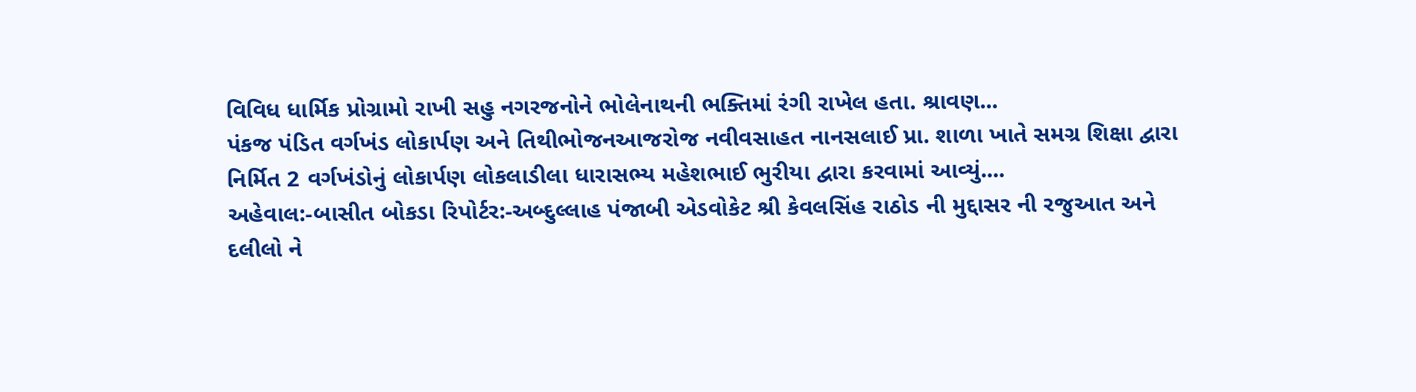વિવિધ ધાર્મિક પ્રોગ્રામો રાખી સહુ નગરજનોને ભોલેનાથની ભક્તિમાં રંગી રાખેલ હતા. શ્રાવણ...
પંકજ પંડિત વર્ગખંડ લોકાર્પણ અને તિથીભોજનઆજરોજ નવીવસાહત નાનસલાઈ પ્રા. શાળા ખાતે સમગ્ર શિક્ષા દ્વારા નિર્મિત 2 વર્ગખંડોનું લોકાર્પણ લોકલાડીલા ધારાસભ્ય મહેશભાઈ ભુરીયા દ્વારા કરવામાં આવ્યું....
અહેવાલ:-બાસીત બોકડા રિપોર્ટર:-અબ્દુલ્લાહ પંજાબી એડવોકેટ શ્રી કેવલસિંહ રાઠોડ ની મુદ્દાસર ની રજુઆત અને દલીલો ને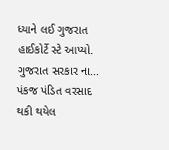ધ્યાને લઈ ગુજરાત હાઈકોર્ટે સ્ટે આપ્યો. ગુજરાત સરકાર ના...
પંકજ પંડિત વરસાદ થકી થયેલ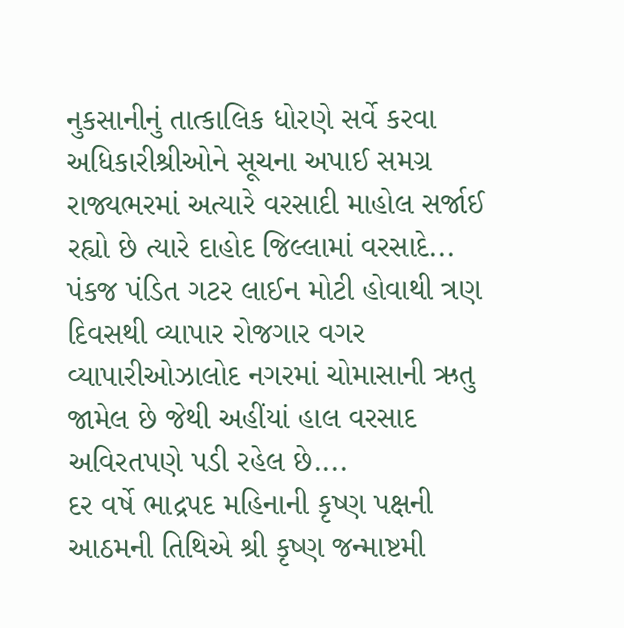નુકસાનીનું તાત્કાલિક ધોરણે સર્વે કરવા અધિકારીશ્રીઓને સૂચના અપાઈ સમગ્ર રાજ્યભરમાં અત્યારે વરસાદી માહોલ સર્જાઈ રહ્યો છે ત્યારે દાહોદ જિલ્લામાં વરસાદે...
પંકજ પંડિત ગટર લાઈન મોટી હોવાથી ત્રણ દિવસથી વ્યાપાર રોજગાર વગર વ્યાપારીઓઝાલોદ નગરમાં ચોમાસાની ઋતુ જામેલ છે જેથી અહીંયાં હાલ વરસાદ અવિરતપણે પડી રહેલ છે....
દર વર્ષે ભાદ્રપદ મહિનાની કૃષ્ણ પક્ષની આઠમની તિથિએ શ્રી કૃષ્ણ જન્માષ્ટમી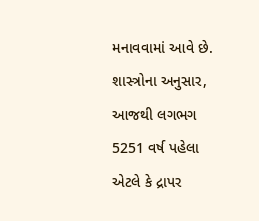મનાવવામાં આવે છે. શાસ્ત્રોના અનુસાર, આજથી લગભગ 5251 વર્ષ પહેલા એટલે કે દ્રાપર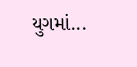યુગમાં...